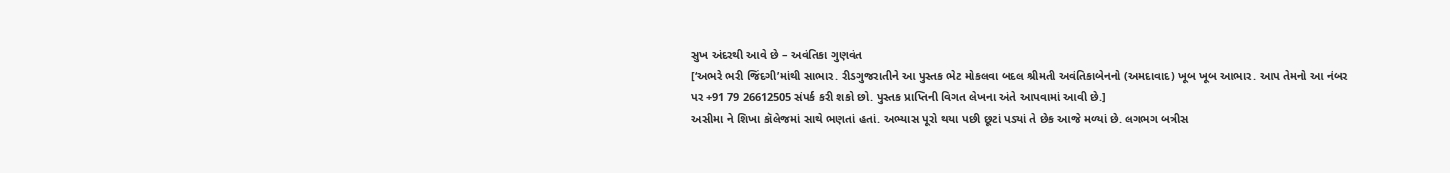સુખ અંદરથી આવે છે – અવંતિકા ગુણવંત
[‘અભરે ભરી જિંદગી’માંથી સાભાર. રીડગુજરાતીને આ પુસ્તક ભેટ મોકલવા બદલ શ્રીમતી અવંતિકાબેનનો (અમદાવાદ) ખૂબ ખૂબ આભાર. આપ તેમનો આ નંબર પર +91 79 26612505 સંપર્ક કરી શકો છો. પુસ્તક પ્રાપ્તિની વિગત લેખના અંતે આપવામાં આવી છે.]
અસીમા ને શિખા કૉલેજમાં સાથે ભણતાં હતાં. અભ્યાસ પૂરો થયા પછી છૂટાં પડ્યાં તે છેક આજે મળ્યાં છે. લગભગ બત્રીસ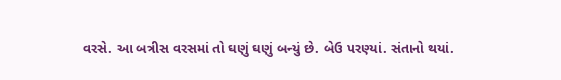વરસે. આ બત્રીસ વરસમાં તો ઘણું ઘણું બન્યું છે. બેઉ પરણ્યાં. સંતાનો થયાં.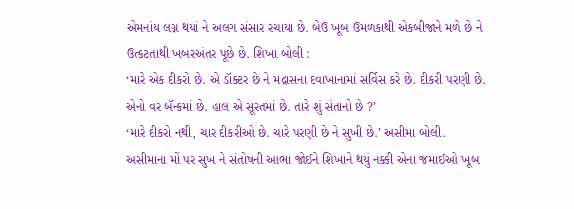એમનાંય લગ્ન થયાં ને અલગ સંસાર રચાયા છે. બેઉ ખૂબ ઉમળકાથી એકબીજાને મળે છે ને ઉત્કટતાથી ખબરઅંતર પૂછે છે. શિખા બોલી :
‘મારે એક દીકરો છે. એ ડૉક્ટર છે ને મદ્રાસના દવાખાનામાં સર્વિસ કરે છે. દીકરી પરણી છે. એનો વર બૅન્કમાં છે. હાલ એ સૂરતમાં છે. તારે શું સંતાનો છે ?’
‘મારે દીકરો નથી, ચાર દીકરીઓ છે. ચારે પરણી છે ને સુખી છે.’ અસીમા બોલી.
અસીમાના મોં પર સુખ ને સંતોષની આભા જોઈને શિખાને થયું નક્કી એના જમાઈઓ ખૂબ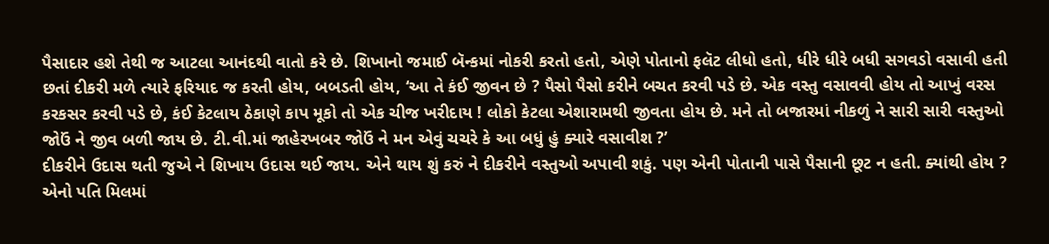પૈસાદાર હશે તેથી જ આટલા આનંદથી વાતો કરે છે. શિખાનો જમાઈ બૅન્કમાં નોકરી કરતો હતો, એણે પોતાનો ફલૅટ લીધો હતો, ધીરે ધીરે બધી સગવડો વસાવી હતી છતાં દીકરી મળે ત્યારે ફરિયાદ જ કરતી હોય, બબડતી હોય, ‘આ તે કંઈ જીવન છે ? પૈસો પૈસો કરીને બચત કરવી પડે છે. એક વસ્તુ વસાવવી હોય તો આખું વરસ કરકસર કરવી પડે છે, કંઈ કેટલાય ઠેકાણે કાપ મૂકો તો એક ચીજ ખરીદાય ! લોકો કેટલા એશારામથી જીવતા હોય છે. મને તો બજારમાં નીકળું ને સારી સારી વસ્તુઓ જોઉં ને જીવ બળી જાય છે. ટી.વી.માં જાહેરખબર જોઉં ને મન એવું ચચરે કે આ બધું હું ક્યારે વસાવીશ ?’
દીકરીને ઉદાસ થતી જુએ ને શિખાય ઉદાસ થઈ જાય. એને થાય શું કરું ને દીકરીને વસ્તુઓ અપાવી શકું. પણ એની પોતાની પાસે પૈસાની છૂટ ન હતી. ક્યાંથી હોય ? એનો પતિ મિલમાં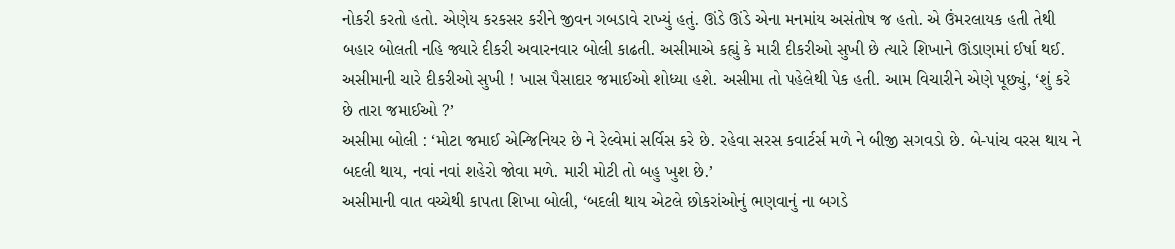નોકરી કરતો હતો. એણેય કરકસર કરીને જીવન ગબડાવે રાખ્યું હતું. ઊંડે ઊંડે એના મનમાંય અસંતોષ જ હતો. એ ઉંમરલાયક હતી તેથી બહાર બોલતી નહિ જ્યારે દીકરી અવારનવાર બોલી કાઢતી. અસીમાએ કહ્યું કે મારી દીકરીઓ સુખી છે ત્યારે શિખાને ઊંડાણમાં ઈર્ષા થઈ. અસીમાની ચારે દીકરીઓ સુખી ! ખાસ પૈસાદાર જમાઈઓ શોધ્યા હશે. અસીમા તો પહેલેથી પેક હતી. આમ વિચારીને એણે પૂછ્યું, ‘શું કરે છે તારા જમાઈઓ ?’
અસીમા બોલી : ‘મોટા જમાઈ એન્જિનિયર છે ને રેલ્વેમાં સર્વિસ કરે છે. રહેવા સરસ કવાર્ટર્સ મળે ને બીજી સગવડો છે. બે-પાંચ વરસ થાય ને બદલી થાય, નવાં નવાં શહેરો જોવા મળે. મારી મોટી તો બહુ ખુશ છે.’
અસીમાની વાત વચ્ચેથી કાપતા શિખા બોલી, ‘બદલી થાય એટલે છોકરાંઓનું ભણવાનું ના બગડે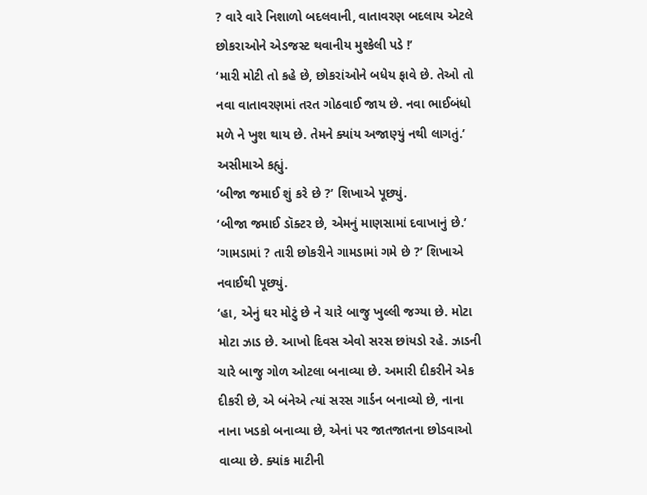? વારે વારે નિશાળો બદલવાની, વાતાવરણ બદલાય એટલે છોકરાઓને એડજસ્ટ થવાનીય મુશ્કેલી પડે !’
‘મારી મોટી તો કહે છે, છોકરાંઓને બધેય ફાવે છે. તેઓ તો નવા વાતાવરણમાં તરત ગોઠવાઈ જાય છે. નવા ભાઈબંધો મળે ને ખુશ થાય છે. તેમને ક્યાંય અજાણ્યું નથી લાગતું.’ અસીમાએ કહ્યું.
‘બીજા જમાઈ શું કરે છે ?’ શિખાએ પૂછ્યું.
‘બીજા જમાઈ ડૉક્ટર છે, એમનું માણસામાં દવાખાનું છે.’
‘ગામડામાં ? તારી છોકરીને ગામડામાં ગમે છે ?’ શિખાએ નવાઈથી પૂછ્યું.
‘હા, એનું ઘર મોટું છે ને ચારે બાજુ ખુલ્લી જગ્યા છે. મોટા મોટા ઝાડ છે. આખો દિવસ એવો સરસ છાંયડો રહે. ઝાડની ચારે બાજુ ગોળ ઓટલા બનાવ્યા છે. અમારી દીકરીને એક દીકરી છે, એ બંનેએ ત્યાં સરસ ગાર્ડન બનાવ્યો છે, નાના નાના ખડકો બનાવ્યા છે, એનાં પર જાતજાતના છોડવાઓ વાવ્યા છે. ક્યાંક માટીની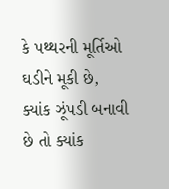કે પથ્થરની મૂર્તિઓ ઘડીને મૂકી છે, ક્યાંક ઝૂંપડી બનાવી છે તો ક્યાંક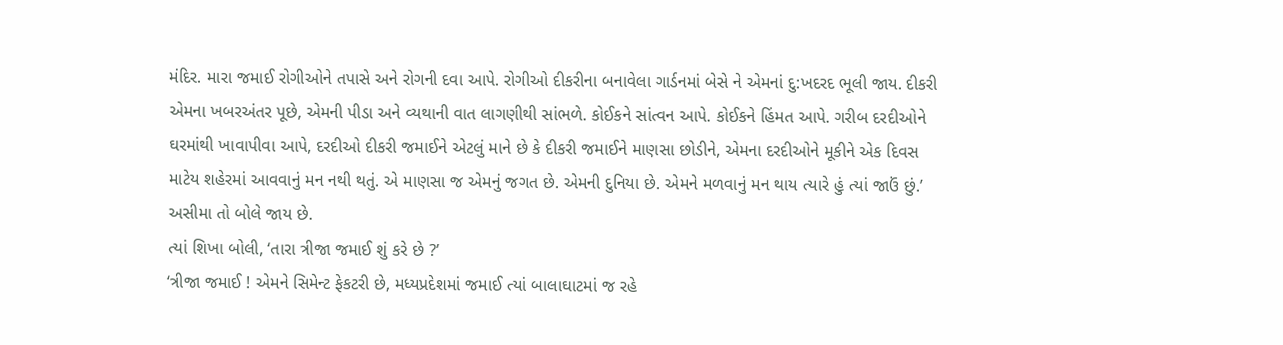મંદિર. મારા જમાઈ રોગીઓને તપાસે અને રોગની દવા આપે. રોગીઓ દીકરીના બનાવેલા ગાર્ડનમાં બેસે ને એમનાં દુ:ખદરદ ભૂલી જાય. દીકરી એમના ખબરઅંતર પૂછે, એમની પીડા અને વ્યથાની વાત લાગણીથી સાંભળે. કોઈકને સાંત્વન આપે. કોઈકને હિંમત આપે. ગરીબ દરદીઓને ઘરમાંથી ખાવાપીવા આપે, દરદીઓ દીકરી જમાઈને એટલું માને છે કે દીકરી જમાઈને માણસા છોડીને, એમના દરદીઓને મૂકીને એક દિવસ માટેય શહેરમાં આવવાનું મન નથી થતું. એ માણસા જ એમનું જગત છે. એમની દુનિયા છે. એમને મળવાનું મન થાય ત્યારે હું ત્યાં જાઉં છું.’ અસીમા તો બોલે જાય છે.
ત્યાં શિખા બોલી, ‘તારા ત્રીજા જમાઈ શું કરે છે ?’
‘ત્રીજા જમાઈ ! એમને સિમેન્ટ ફેકટરી છે, મધ્યપ્રદેશમાં જમાઈ ત્યાં બાલાઘાટમાં જ રહે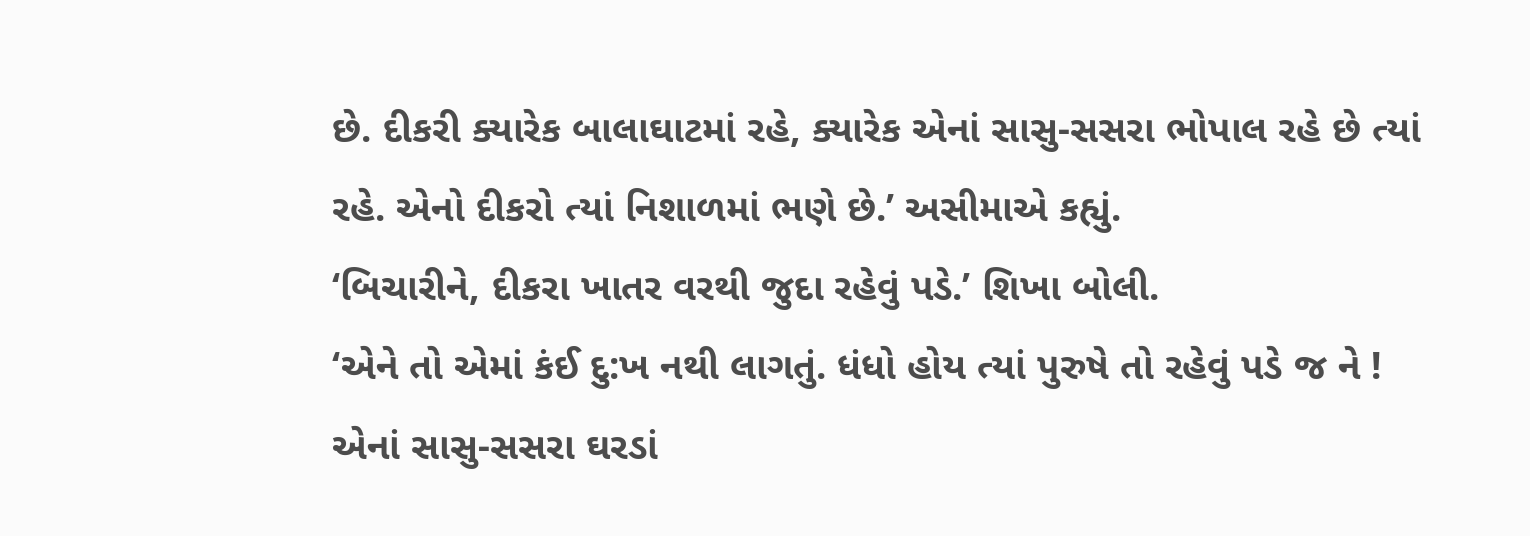છે. દીકરી ક્યારેક બાલાઘાટમાં રહે, ક્યારેક એનાં સાસુ-સસરા ભોપાલ રહે છે ત્યાં રહે. એનો દીકરો ત્યાં નિશાળમાં ભણે છે.’ અસીમાએ કહ્યું.
‘બિચારીને, દીકરા ખાતર વરથી જુદા રહેવું પડે.’ શિખા બોલી.
‘એને તો એમાં કંઈ દુ:ખ નથી લાગતું. ધંધો હોય ત્યાં પુરુષે તો રહેવું પડે જ ને ! એનાં સાસુ-સસરા ઘરડાં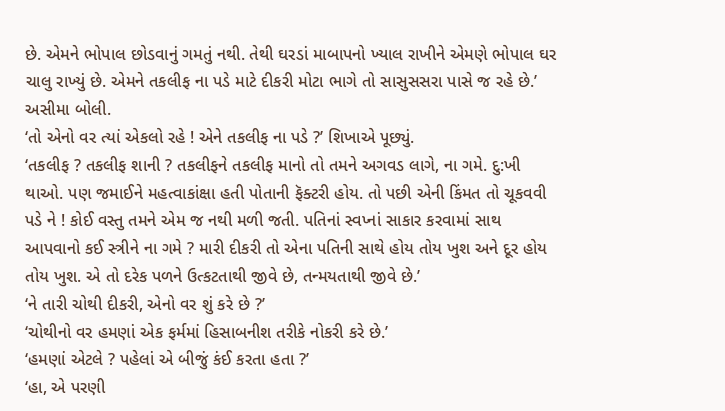છે. એમને ભોપાલ છોડવાનું ગમતું નથી. તેથી ઘરડાં માબાપનો ખ્યાલ રાખીને એમણે ભોપાલ ઘર ચાલુ રાખ્યું છે. એમને તકલીફ ના પડે માટે દીકરી મોટા ભાગે તો સાસુસસરા પાસે જ રહે છે.’ અસીમા બોલી.
‘તો એનો વર ત્યાં એકલો રહે ! એને તકલીફ ના પડે ?’ શિખાએ પૂછ્યું.
‘તકલીફ ? તકલીફ શાની ? તકલીફને તકલીફ માનો તો તમને અગવડ લાગે, ના ગમે. દુ:ખી થાઓ. પણ જમાઈને મહત્વાકાંક્ષા હતી પોતાની ફૅક્ટરી હોય. તો પછી એની કિંમત તો ચૂકવવી પડે ને ! કોઈ વસ્તુ તમને એમ જ નથી મળી જતી. પતિનાં સ્વપ્નાં સાકાર કરવામાં સાથ આપવાનો કઈ સ્ત્રીને ના ગમે ? મારી દીકરી તો એના પતિની સાથે હોય તોય ખુશ અને દૂર હોય તોય ખુશ. એ તો દરેક પળને ઉત્કટતાથી જીવે છે, તન્મયતાથી જીવે છે.’
‘ને તારી ચોથી દીકરી, એનો વર શું કરે છે ?’
‘ચોથીનો વર હમણાં એક ફર્મમાં હિસાબનીશ તરીકે નોકરી કરે છે.’
‘હમણાં એટલે ? પહેલાં એ બીજું કંઈ કરતા હતા ?’
‘હા, એ પરણી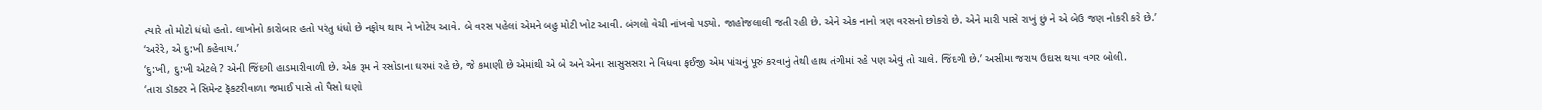ત્યારે તો મોટો ધંધો હતો. લાખોનો કારોબાર હતો પરંતુ ધંધો છે નફોય થાય ને ખોટેય આવે. બે વરસ પહેલાં એમને બહુ મોટી ખોટ આવી. બંગલો વેચી નાંખવો પડ્યો. જાહોજલાલી જતી રહી છે. એને એક નાનો ત્રણ વરસનો છોકરો છે. એને મારી પાસે રાખું છું ને એ બેઉ જણ નોકરી કરે છે.’
‘અરેરે, એ દુ:ખી કહેવાય.’
‘દુ:ખી, દુ:ખી એટલે ? એની જિંદગી હાડમારીવાળી છે. એક રૂમ ને રસોડાના ઘરમાં રહે છે, જે કમાણી છે એમાંથી એ બે અને એના સાસુસસરા ને વિધવા ફઈજી એમ પાંચનું પૂરું કરવાનું તેથી હાથ તંગીમાં રહે પણ એવું તો ચાલે. જિંદગી છે.’ અસીમા જરાય ઉદાસ થયા વગર બોલી.
‘તારા ડૉક્ટર ને સિમેન્ટ ફૅકટરીવાળા જમાઈ પાસે તો પૈસો ઘણો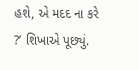હશે, એ મદદ ના કરે ?’ શિખાએ પૂછ્યું.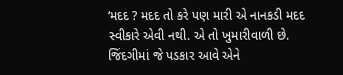‘મદદ ? મદદ તો કરે પણ મારી એ નાનકડી મદદ સ્વીકારે એવી નથી. એ તો ખુમારીવાળી છે. જિંદગીમાં જે પડકાર આવે એને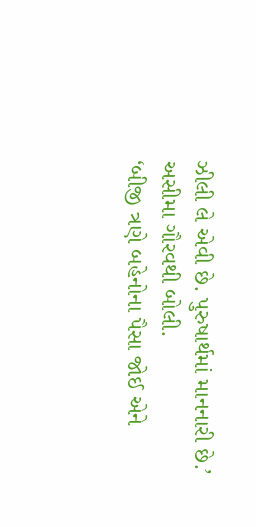ઝીલી લે એવી છે. પુરુષાર્થમાં માનનારી છે.’ અસીમા ગૌરવથી બોલી.
‘બીજી ત્રણે બહેનોના પૈસા જોઈ એને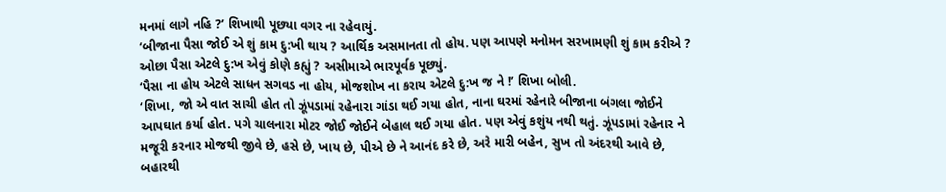મનમાં લાગે નહિ ?’ શિખાથી પૂછ્યા વગર ના રહેવાયું.
‘બીજાના પૈસા જોઈ એ શું કામ દુ:ખી થાય ? આર્થિક અસમાનતા તો હોય. પણ આપણે મનોમન સરખામણી શું કામ કરીએ ? ઓછા પૈસા એટલે દુ:ખ એવું કોણે કહ્યું ? અસીમાએ ભારપૂર્વક પૂછ્યું.
‘પૈસા ના હોય એટલે સાધન સગવડ ના હોય, મોજશોખ ના કરાય એટલે દુ:ખ જ ને !’ શિખા બોલી.
‘શિખા, જો એ વાત સાચી હોત તો ઝૂંપડામાં રહેનારા ગાંડા થઈ ગયા હોત, નાના ઘરમાં રહેનારે બીજાના બંગલા જોઈને આપઘાત કર્યા હોત. પગે ચાલનારા મોટર જોઈ જોઈને બેહાલ થઈ ગયા હોત. પણ એવું કશુંય નથી થતું. ઝૂંપડામાં રહેનાર ને મજૂરી કરનાર મોજથી જીવે છે, હસે છે, ખાય છે, પીએ છે ને આનંદ કરે છે, અરે મારી બહેન, સુખ તો અંદરથી આવે છે, બહારથી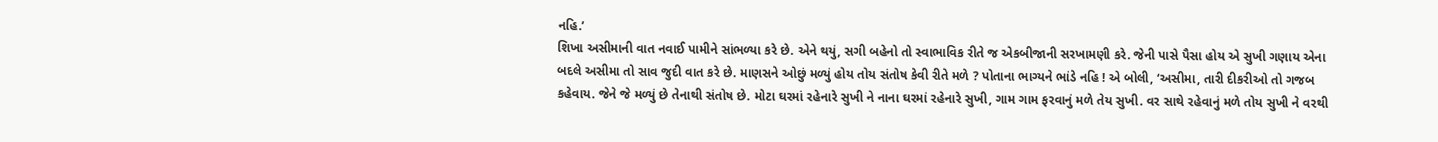નહિ.’
શિખા અસીમાની વાત નવાઈ પામીને સાંભળ્યા કરે છે. એને થયું, સગી બહેનો તો સ્વાભાવિક રીતે જ એકબીજાની સરખામણી કરે. જેની પાસે પૈસા હોય એ સુખી ગણાય એના બદલે અસીમા તો સાવ જુદી વાત કરે છે. માણસને ઓછું મળ્યું હોય તોય સંતોષ કેવી રીતે મળે ? પોતાના ભાગ્યને ભાંડે નહિ ! એ બોલી, ‘અસીમા, તારી દીકરીઓ તો ગજબ કહેવાય. જેને જે મળ્યું છે તેનાથી સંતોષ છે. મોટા ઘરમાં રહેનારે સુખી ને નાના ઘરમાં રહેનારે સુખી, ગામ ગામ ફરવાનું મળે તેય સુખી. વર સાથે રહેવાનું મળે તોય સુખી ને વરથી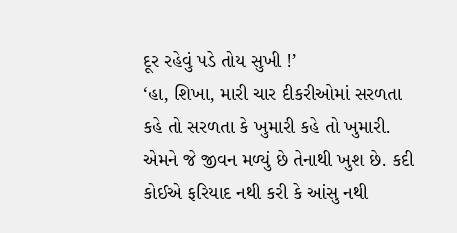દૂર રહેવું પડે તોય સુખી !’
‘હા, શિખા, મારી ચાર દીકરીઓમાં સરળતા કહે તો સરળતા કે ખુમારી કહે તો ખુમારી. એમને જે જીવન મળ્યું છે તેનાથી ખુશ છે. કદી કોઈએ ફરિયાદ નથી કરી કે આંસુ નથી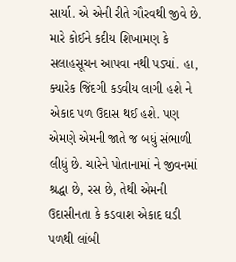સાર્યા. એ એની રીતે ગૌરવથી જીવે છે. મારે કોઈને કદીય શિખામણ કે સલાહસૂચન આપવા નથી પડ્યાં. હા, ક્યારેક જિંદગી કડવીય લાગી હશે ને એકાદ પળ ઉદાસ થઈ હશે. પણ એમણે એમની જાતે જ બધું સંભાળી લીધું છે. ચારેને પોતાનામાં ને જીવનમાં શ્રદ્ધા છે, રસ છે, તેથી એમની ઉદાસીનતા કે કડવાશ એકાદ ઘડી પળથી લાંબી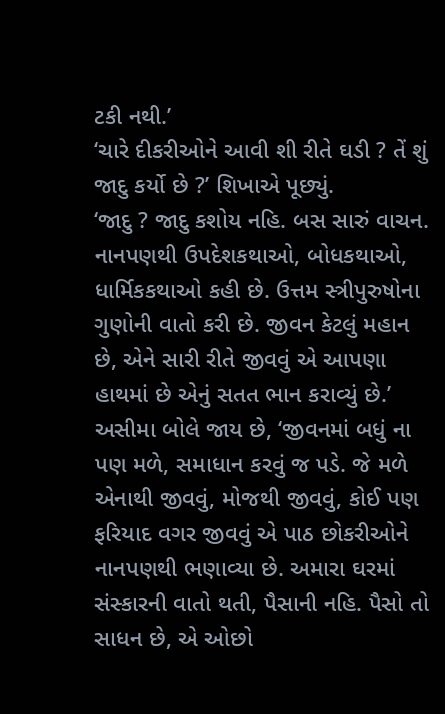ટકી નથી.’
‘ચારે દીકરીઓને આવી શી રીતે ઘડી ? તેં શું જાદુ કર્યો છે ?’ શિખાએ પૂછ્યું.
‘જાદુ ? જાદુ કશોય નહિ. બસ સારું વાચન. નાનપણથી ઉપદેશકથાઓ, બોધકથાઓ, ધાર્મિકકથાઓ કહી છે. ઉત્તમ સ્ત્રીપુરુષોના ગુણોની વાતો કરી છે. જીવન કેટલું મહાન છે, એને સારી રીતે જીવવું એ આપણા હાથમાં છે એનું સતત ભાન કરાવ્યું છે.’ અસીમા બોલે જાય છે, ‘જીવનમાં બધું ના પણ મળે, સમાધાન કરવું જ પડે. જે મળે એનાથી જીવવું, મોજથી જીવવું, કોઈ પણ ફરિયાદ વગર જીવવું એ પાઠ છોકરીઓને નાનપણથી ભણાવ્યા છે. અમારા ઘરમાં સંસ્કારની વાતો થતી, પૈસાની નહિ. પૈસો તો સાધન છે, એ ઓછો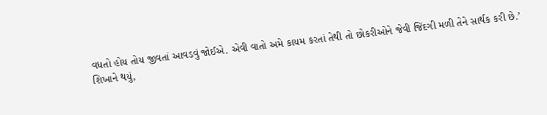વધતો હોય તોય જીવતાં આવડવું જોઈએ. એવી વાતો અમે કાયમ કરતાં તેથી તો છોકરીઓને જેવી જિંદગી મળી તેને સાર્થક કરી છે.’
શિખાને થયું,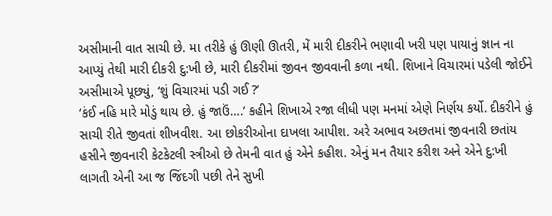અસીમાની વાત સાચી છે. મા તરીકે હું ઊણી ઊતરી, મેં મારી દીકરીને ભણાવી ખરી પણ પાયાનું જ્ઞાન ના આપ્યું તેથી મારી દીકરી દુ:ખી છે, મારી દીકરીમાં જીવન જીવવાની કળા નથી. શિખાને વિચારમાં પડેલી જોઈને અસીમાએ પૂછ્યું, ‘શું વિચારમાં પડી ગઈ ?’
‘કંઈ નહિ મારે મોડું થાય છે. હું જાઉં….’ કહીને શિખાએ રજા લીધી પણ મનમાં એણે નિર્ણય કર્યો. દીકરીને હું સાચી રીતે જીવતાં શીખવીશ. આ છોકરીઓના દાખલા આપીશ. અરે અભાવ અછતમાં જીવનારી છતાંય હસીને જીવનારી કેટકેટલી સ્ત્રીઓ છે તેમની વાત હું એને કહીશ. એનું મન તૈયાર કરીશ અને એને દુ:ખી લાગતી એની આ જ જિંદગી પછી તેને સુખી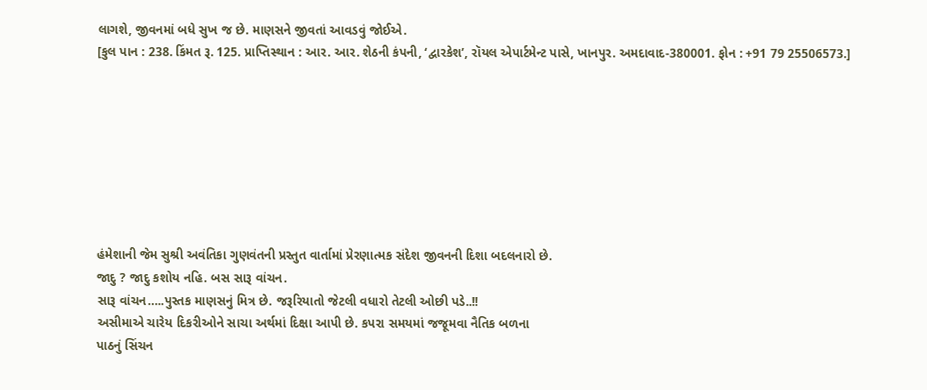લાગશે, જીવનમાં બધે સુખ જ છે. માણસને જીવતાં આવડવું જોઈએ.
[કુલ પાન : 238. કિંમત રૂ. 125. પ્રાપ્તિસ્થાન : આર. આર. શેઠની કંપની, ‘દ્વારકેશ’, રૉયલ એપાર્ટમેન્ટ પાસે, ખાનપુર. અમદાવાદ-380001. ફોન : +91 79 25506573.]








હંમેશાની જેમ સુશ્રી અવંતિકા ગુણવંતની પ્રસ્તુત વાર્તામાં પ્રેરણાત્મક સંદેશ જીવનની દિશા બદલનારો છે.
જાદુ ? જાદુ કશોય નહિ. બસ સારૂ વાંચન.
સારૂ વાંચન…..પુસ્તક માણસનું મિત્ર છે. જરૂરિયાતો જેટલી વધારો તેટલી ઓછી પડે..!!
અસીમાએ ચારેય દિકરીઓને સાચા અર્થમાં દિક્ષા આપી છે. કપરા સમયમાં જજૂમવા નૈતિક બળના
પાઠનું સિંચન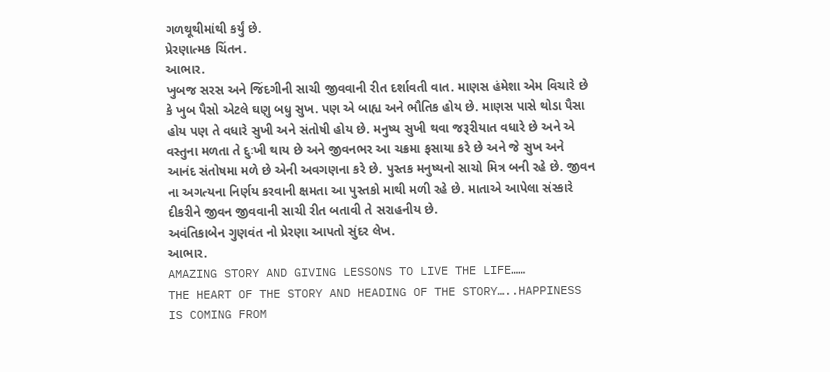ગળથૂથીમાંથી કર્યું છે.
પ્રેરણાત્મક ચિંતન.
આભાર.
ખુબજ સરસ અને જિંદગીની સાચી જીવવાની રીત દર્શાવતી વાત. માણસ હંમેશા એમ વિચારે છે કે ખુબ પૈસો એટલે ઘણુ બધુ સુખ. પણ એ બાહ્ય અને ભૌતિક હોય છે. માણસ પાસે થોડા પૈસા હોય પણ તે વધારે સુખી અને સંતોષી હોય છે. મનુષ્ય સુખી થવા જરૂરીયાત વધારે છે અને એ વસ્તુના મળતા તે દુઃખી થાય છે અને જીવનભર આ ચક્રમા ફસાયા કરે છે અને જે સુખ અને આનંદ સંતોષમા મળે છે એની અવગણના કરે છે. પુસ્તક મનુષ્યનો સાચો મિત્ર બની રહે છે. જીવન ના અગત્યના નિર્ણય કરવાની ક્ષમતા આ પુસ્તકો માથી મળી રહે છે. માતાએ આપેલા સંસ્કારે દીકરીને જીવન જીવવાની સાચી રીત બતાવી તે સરાહનીય છે.
અવંતિકાબેન ગુણવંત નો પ્રેરણા આપતો સુંદર લેખ.
આભાર.
AMAZING STORY AND GIVING LESSONS TO LIVE THE LIFE……
THE HEART OF THE STORY AND HEADING OF THE STORY…..HAPPINESS IS COMING FROM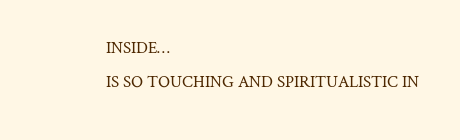INSIDE…
IS SO TOUCHING AND SPIRITUALISTIC IN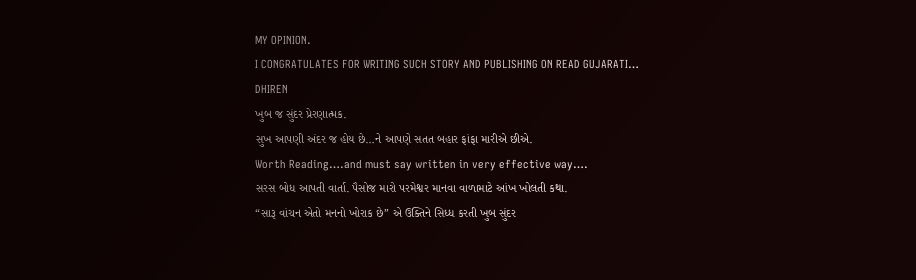MY OPINION.
I CONGRATULATES FOR WRITING SUCH STORY AND PUBLISHING ON READ GUJARATI…
DHIREN
ખુબ જ સુંદર પ્રેરણાત્મક.
સુખ આપણી અંદર જ હોય છે…ને આપણે સતત બહાર ફાંફા મારીએ છીએ.
Worth Reading….and must say written in very effective way….
સરસ બોધ આપતી વાર્તા. પૈસોજ મારો પરમેશ્વર માનવા વાળામાટે આંખ ખોલતી કથા.
“સારૂ વાંચન એતો મનનો ખોરાક છે” એ ઉક્તિને સિધ્ધ કરતી ખુબ સુંદર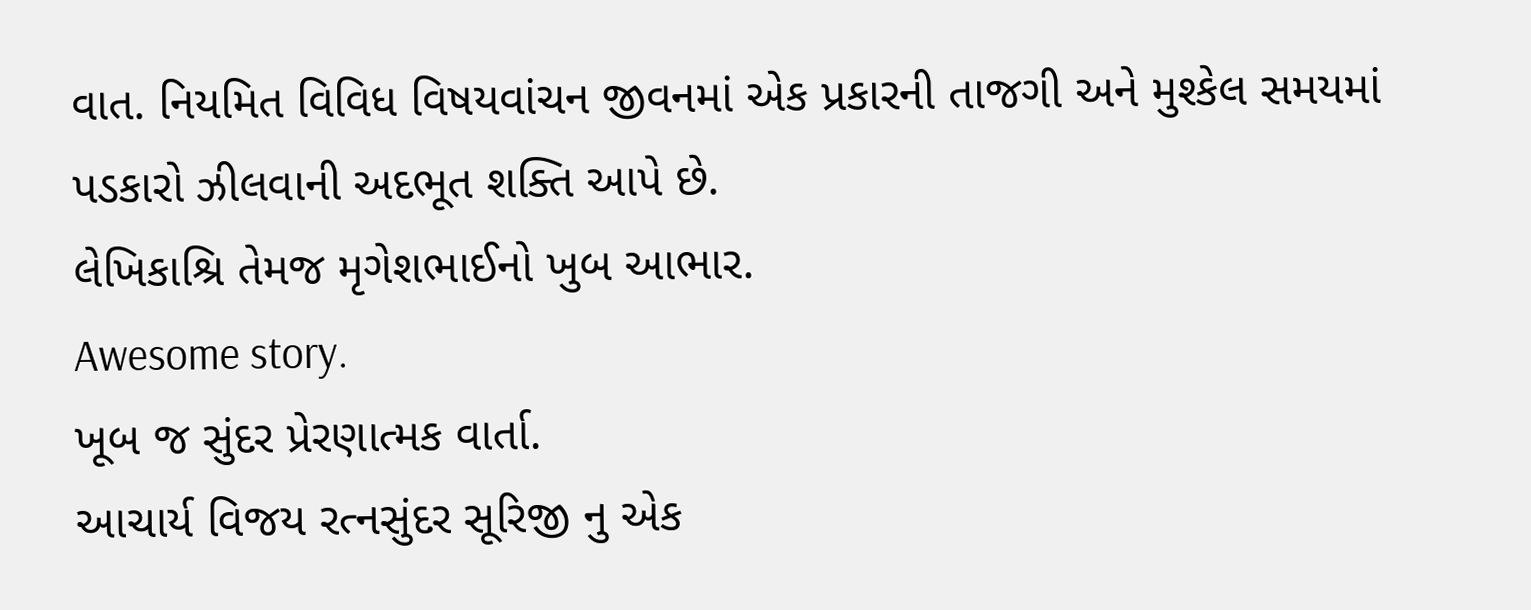વાત. નિયમિત વિવિધ વિષયવાંચન જીવનમાં એક પ્રકારની તાજગી અને મુશ્કેલ સમયમાં પડકારો ઝીલવાની અદભૂત શક્તિ આપે છે.
લેખિકાશ્રિ તેમજ મૃગેશભાઈનો ખુબ આભાર.
Awesome story.
ખૂબ જ સુંદર પ્રેરણાત્મક વાર્તા.
આચાર્ય વિજય રત્નસુંદર સૂરિજી નુ એક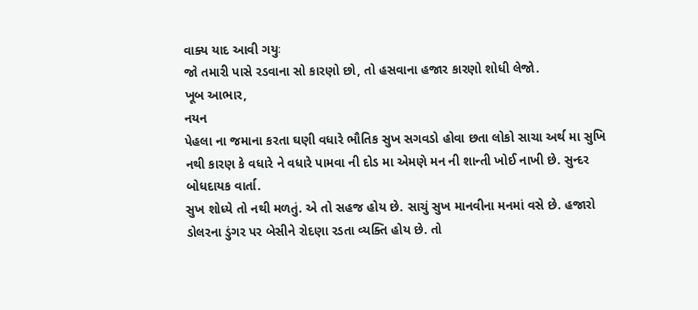વાક્ય યાદ આવી ગયુઃ
જો તમારી પાસે રડવાના સો કારણો છો, તો હસવાના હજાર કારણો શોધી લેજો.
ખૂબ આભાર,
નયન
પેહલા ના જમાના કરતા ઘણી વધારે ભૌતિક સુખ સગવડો હોવા છતા લોકો સાચા અર્થ મા સુખિ નથી કારણ કે વધારે ને વધારે પામવા ની દોડ મા એમણે મન ની શાન્તી ખોઈ નાખી છે. સુન્દર બોધદાયક વાર્તા.
સુખ શોધ્યે તો નથી મળતું. એ તો સહજ હોય છે. સાચું સુખ માનવીના મનમાં વસે છે. હજારો ડોલરના ડુંગર પર બેસીને રોદણા રડતા વ્યક્તિ હોય છે. તો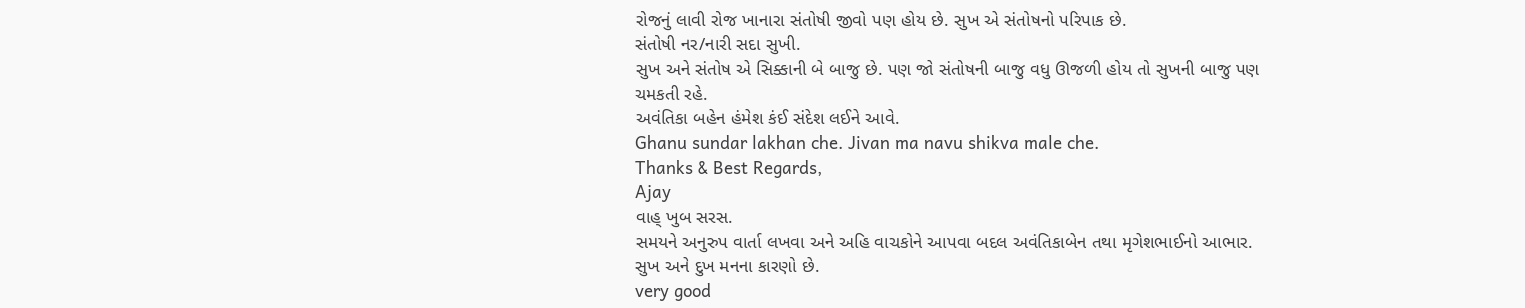રોજનું લાવી રોજ ખાનારા સંતોષી જીવો પણ હોય છે. સુખ એ સંતોષનો પરિપાક છે.
સંતોષી નર/નારી સદા સુખી.
સુખ અને સંતોષ એ સિક્કાની બે બાજુ છે. પણ જો સંતોષની બાજુ વધુ ઊજળી હોય તો સુખની બાજુ પણ ચમકતી રહે.
અવંતિકા બહેન હંમેશ કંઈ સંદેશ લઈને આવે.
Ghanu sundar lakhan che. Jivan ma navu shikva male che.
Thanks & Best Regards,
Ajay
વાહ્ ખુબ સરસ.
સમયને અનુરુપ વાર્તા લખવા અને અહિ વાચકોને આપવા બદલ અવંતિકાબેન તથા મૃગેશભાઈનો આભાર.
સુખ અને દુખ મનના કારણો છે.
very good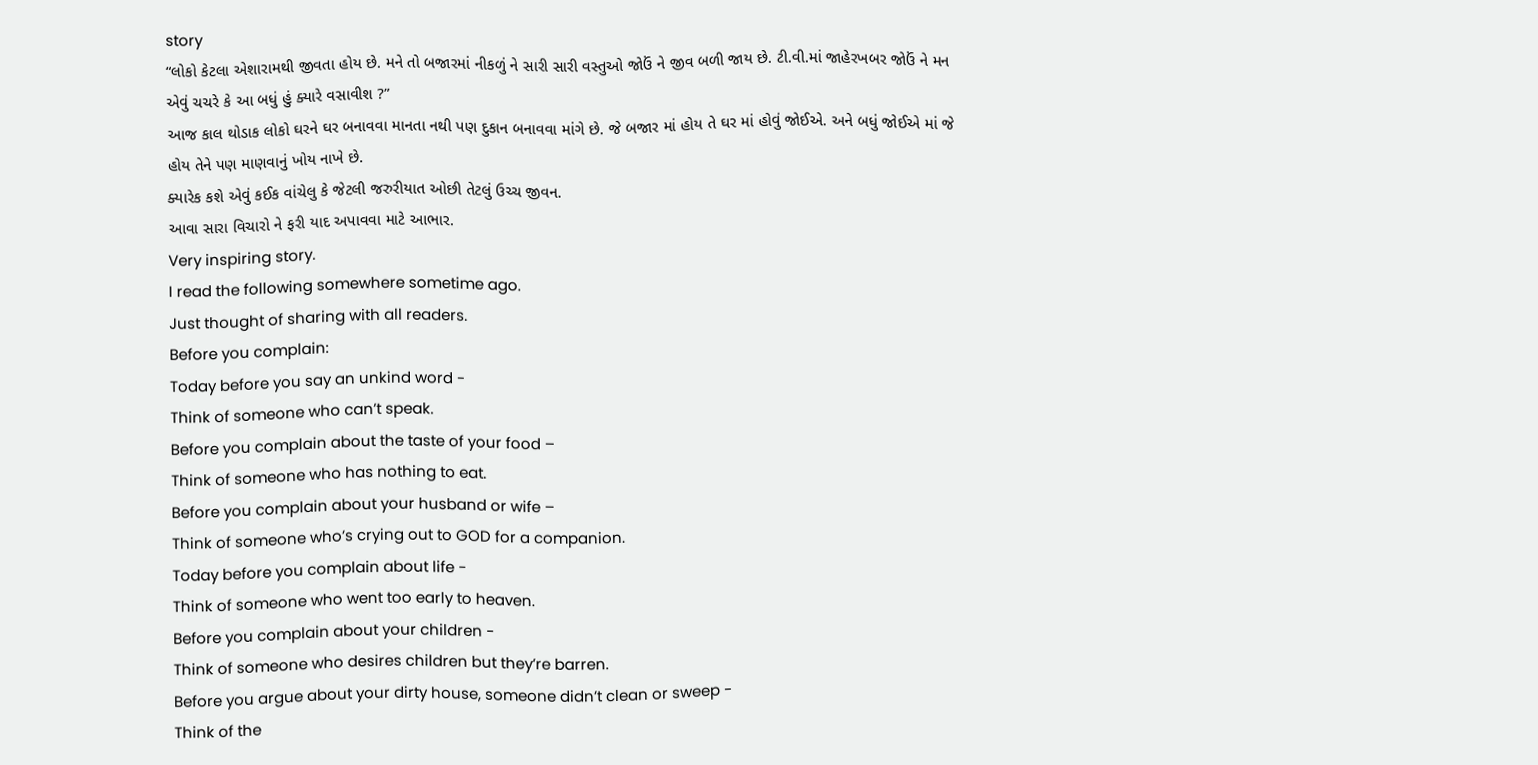story
“લોકો કેટલા એશારામથી જીવતા હોય છે. મને તો બજારમાં નીકળું ને સારી સારી વસ્તુઓ જોઉં ને જીવ બળી જાય છે. ટી.વી.માં જાહેરખબર જોઉં ને મન એવું ચચરે કે આ બધું હું ક્યારે વસાવીશ ?”
આજ કાલ થોડાક લોકો ઘરને ઘર બનાવવા માનતા નથી પણ દુકાન બનાવવા માંગે છે. જે બજાર માં હોય તે ઘર માં હોવું જોઈએ. અને બધું જોઈએ માં જે હોય તેને પણ માણવાનું ખોય નાખે છે.
ક્યારેક કશે એવું કઈક વાંચેલુ કે જેટલી જરુરીયાત ઓછી તેટલું ઉચ્ચ જીવન.
આવા સારા વિચારો ને ફરી યાદ અપાવવા માટે આભાર.
Very inspiring story.
I read the following somewhere sometime ago.
Just thought of sharing with all readers.
Before you complain:
Today before you say an unkind word -
Think of someone who can’t speak.
Before you complain about the taste of your food –
Think of someone who has nothing to eat.
Before you complain about your husband or wife –
Think of someone who’s crying out to GOD for a companion.
Today before you complain about life -
Think of someone who went too early to heaven.
Before you complain about your children -
Think of someone who desires children but they’re barren.
Before you argue about your dirty house, someone didn’t clean or sweep -
Think of the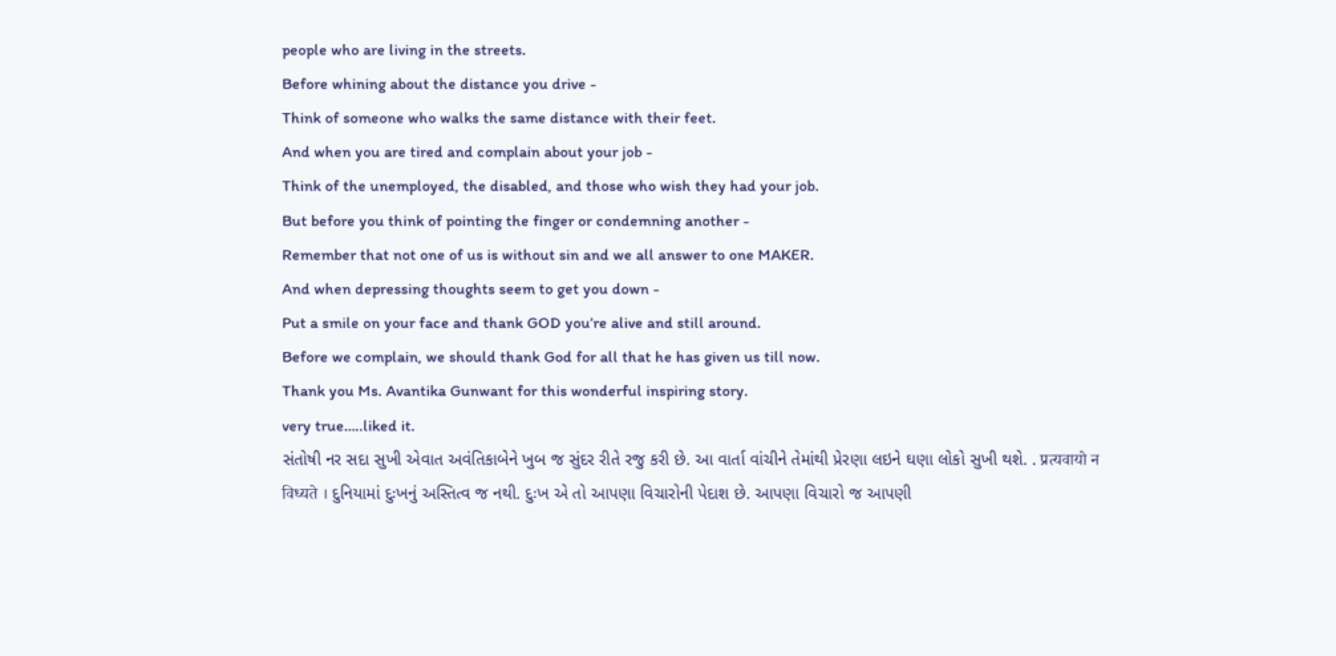people who are living in the streets.
Before whining about the distance you drive -
Think of someone who walks the same distance with their feet.
And when you are tired and complain about your job -
Think of the unemployed, the disabled, and those who wish they had your job.
But before you think of pointing the finger or condemning another -
Remember that not one of us is without sin and we all answer to one MAKER.
And when depressing thoughts seem to get you down -
Put a smile on your face and thank GOD you’re alive and still around.
Before we complain, we should thank God for all that he has given us till now.
Thank you Ms. Avantika Gunwant for this wonderful inspiring story.
very true…..liked it.
સંતોષી નર સદા સુખી એવાત અવંતિકાબેને ખુબ જ સુંદર રીતે રજુ કરી છે. આ વાર્તા વાંચીને તેમાંથી પ્રેરણા લઇને ઘણા લોકો સુખી થશે. . प्रत्यवायो न विध्यते । દુનિયામાં દુઃખનું અસ્તિત્વ જ નથી. દુઃખ એ તો આપણા વિચારોની પેદાશ છે. આપણા વિચારો જ આપણી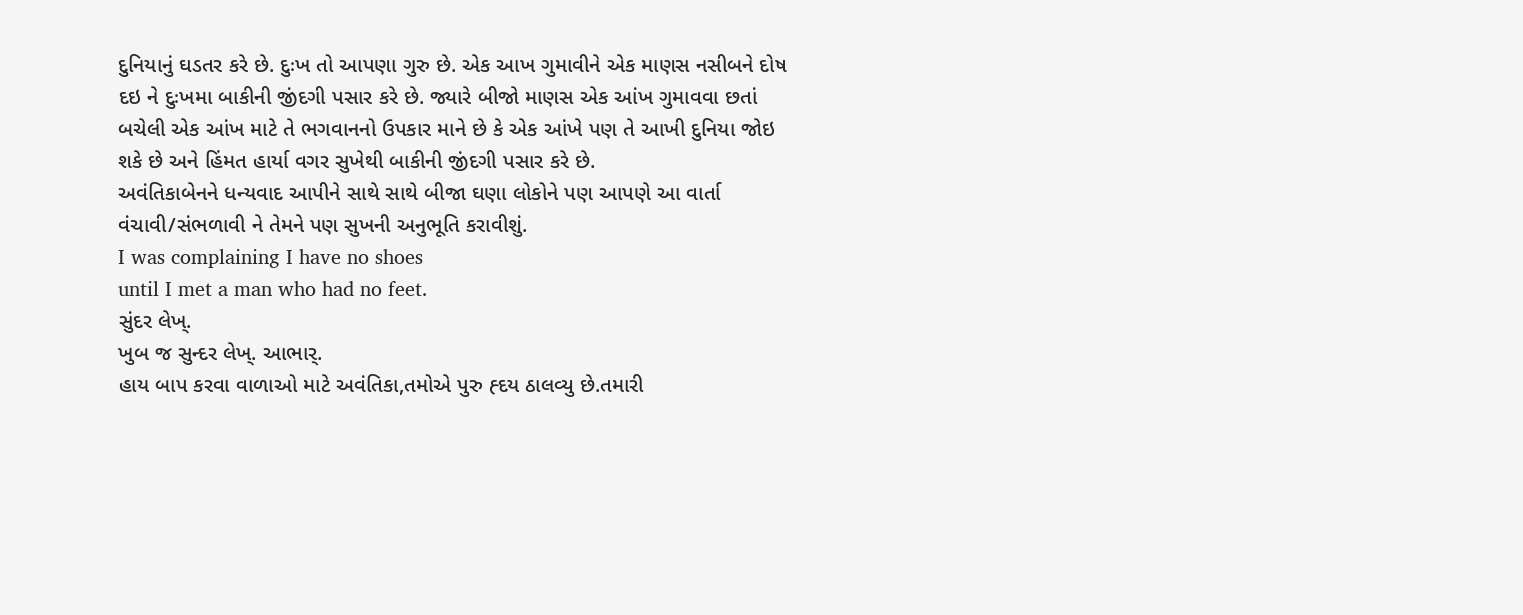દુનિયાનું ઘડતર કરે છે. દુઃખ તો આપણા ગુરુ છે. એક આખ ગુમાવીને એક માણસ નસીબને દોષ દઇ ને દુઃખમા બાકીની જીંદગી પસાર કરે છે. જ્યારે બીજો માણસ એક આંખ ગુમાવવા છતાં બચેલી એક આંખ માટે તે ભગવાનનો ઉપકાર માને છે કે એક આંખે પણ તે આખી દુનિયા જોઇ શકે છે અને હિંમત હાર્યા વગર સુખેથી બાકીની જીંદગી પસાર કરે છે.
અવંતિકાબેનને ધન્યવાદ આપીને સાથે સાથે બીજા ઘણા લોકોને પણ આપણે આ વાર્તા વંચાવી/સંભળાવી ને તેમને પણ સુખની અનુભૂતિ કરાવીશું.
I was complaining I have no shoes
until I met a man who had no feet.
સુંદર લેખ્.
ખુબ જ સુન્દર લેખ્. આભાર્.
હાય બાપ કરવા વાળાઓ માટે અવંતિકા,તમોએ પુરુ હ્દય ઠાલવ્યુ છે.તમારી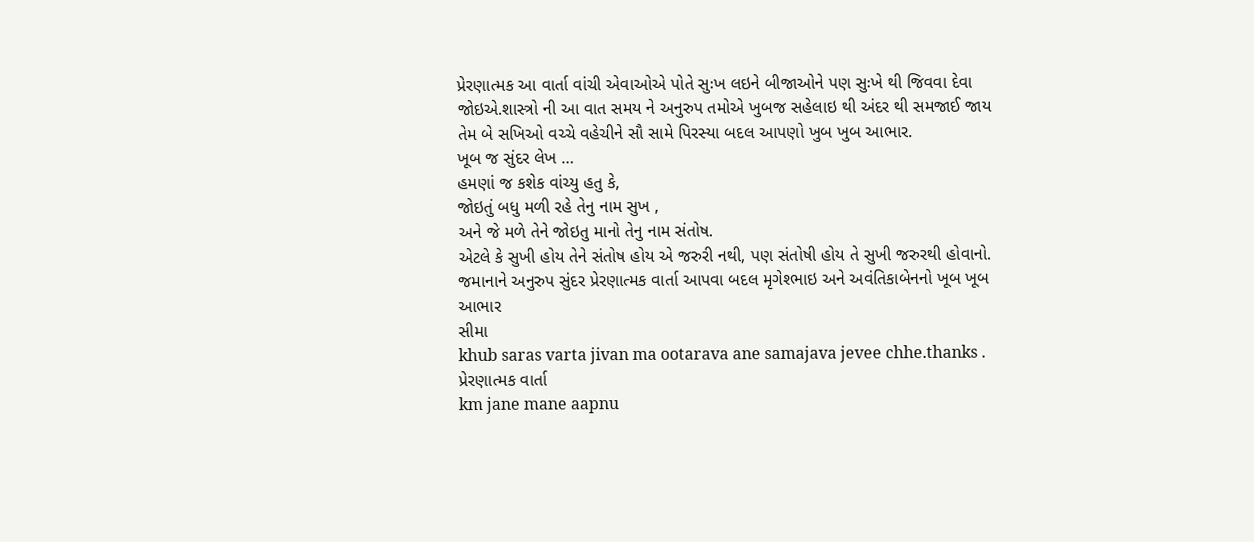પ્રેરણાત્મક આ વાર્તા વાંચી એવાઓએ પોતે સુઃખ લઇને બીજાઓને પણ સુઃખે થી જિવવા દેવા જોઇએ.શાસ્ત્રો ની આ વાત સમય ને અનુરુપ તમોએ ખુબજ સહેલાઇ થી અંદર થી સમજાઈ જાય તેમ બે સખિઓ વચ્ચે વહેચીને સૌ સામે પિરસ્યા બદલ આપણો ખુબ ખુબ આભાર.
ખૂબ જ સુંદર લેખ …
હમણાં જ કશેક વાંચ્યુ હતુ કે,
જોઇતું બધુ મળી રહે તેનુ નામ સુખ ,
અને જે મળે તેને જોઇતુ માનો તેનુ નામ સંતોષ.
એટલે કે સુખી હોય તેને સંતોષ હોય એ જરુરી નથી, પણ સંતોષી હોય તે સુખી જરુરથી હોવાનો.
જમાનાને અનુરુપ સુંદર પ્રેરણાત્મક વાર્તા આપવા બદલ મૃગેશ્ભાઇ અને અવંતિકાબેનનો ખૂબ ખૂબ આભાર
સીમા
khub saras varta jivan ma ootarava ane samajava jevee chhe.thanks .
પ્રેરણાત્મક વાર્તા
km jane mane aapnu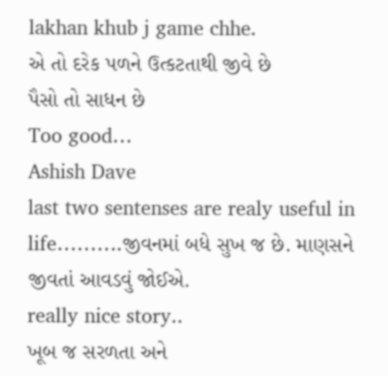lakhan khub j game chhe.
એ તો દરેક પળને ઉત્કટતાથી જીવે છે
પૈસો તો સાધન છે
Too good…
Ashish Dave
last two sentenses are realy useful in life……….જીવનમાં બધે સુખ જ છે. માણસને જીવતાં આવડવું જોઈએ.
really nice story..
ખૂબ જ સરળતા અને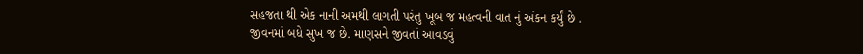સહજતા થી એક નાની અમથી લાગતી પરંતુ ખૂબ જ મહત્વની વાત નું અંકન કર્યું છે .
જીવનમાં બધે સુખ જ છે. માણસને જીવતાં આવડવું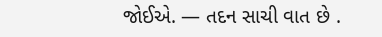જોઈએ. — તદન સાચી વાત છે .